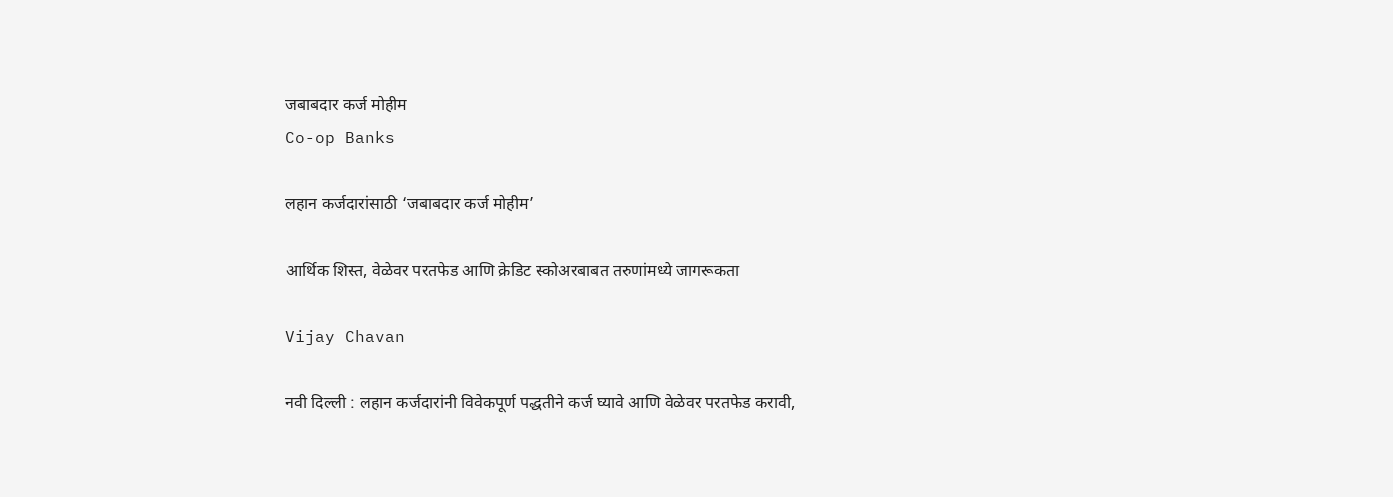जबाबदार कर्ज मोहीम
Co-op Banks

लहान कर्जदारांसाठी ‘जबाबदार कर्ज मोहीम’

आर्थिक शिस्त, वेळेवर परतफेड आणि क्रेडिट स्कोअरबाबत तरुणांमध्ये जागरूकता

Vijay Chavan

नवी दिल्ली : लहान कर्जदारांनी विवेकपूर्ण पद्धतीने कर्ज घ्यावे आणि वेळेवर परतफेड करावी,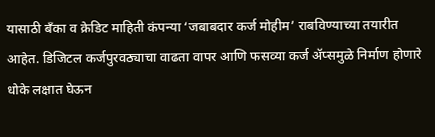यासाठी बँका व क्रेडिट माहिती कंपन्या ‘जबाबदार कर्ज मोहीम’ राबविण्याच्या तयारीत आहेत. डिजिटल कर्जपुरवठ्याचा वाढता वापर आणि फसव्या कर्ज ॲप्समुळे निर्माण होणारे धोके लक्षात घेऊन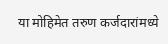या मोहिमेत तरुण कर्जदारांमध्ये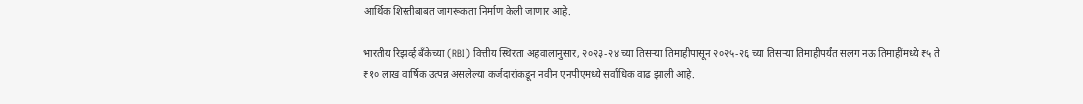आर्थिक शिस्तीबाबत जागरूकता निर्माण केली जाणार आहे.

भारतीय रिझर्व्ह बँकेच्या (RBI) वित्तीय स्थिरता अहवालानुसार, २०२३-२४ च्या तिसऱ्या तिमाहीपासून २०२५-२६ च्या तिसऱ्या तिमाहीपर्यंत सलग नऊ तिमाहींमध्ये ₹५ ते ₹१० लाख वार्षिक उत्पन्न असलेल्या कर्जदारांकडून नवीन एनपीएमध्ये सर्वाधिक वाढ झाली आहे.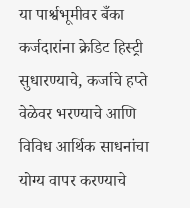या पार्श्वभूमीवर बँका कर्जदारांना क्रेडिट हिस्ट्री सुधारण्याचे, कर्जाचे हप्ते वेळेवर भरण्याचे आणि विविध आर्थिक साधनांचा योग्य वापर करण्याचे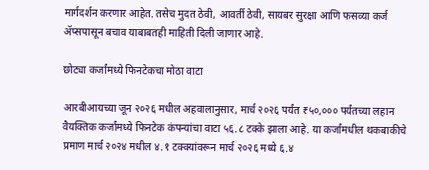मार्गदर्शन करणार आहेत. तसेच मुदत ठेवी, आवर्ती ठेवी, सायबर सुरक्षा आणि फसव्या कर्ज ॲप्सपासून बचाव याबाबतही माहिती दिली जाणार आहे.

छोट्या कर्जांमध्ये फिनटेकचा मोठा वाटा

आरबीआयच्या जून २०२६ मधील अहवालानुसार, मार्च २०२६ पर्यंत ₹५०,००० पर्यंतच्या लहान वैयक्तिक कर्जांमध्ये फिनटेक कंपन्यांचा वाटा ५६.८ टक्के झाला आहे. या कर्जांमधील थकबाकीचे प्रमाण मार्च २०२४ मधील ४.१ टक्क्यांवरून मार्च २०२६ मध्ये ६.४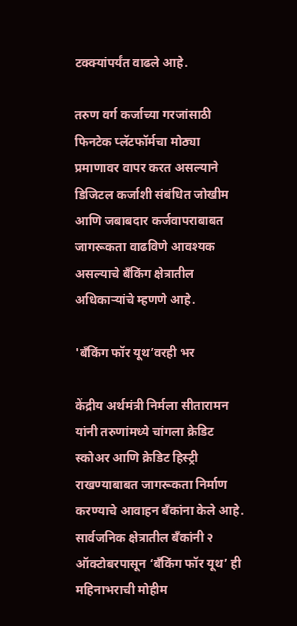टक्क्यांपर्यंत वाढले आहे.

तरुण वर्ग कर्जाच्या गरजांसाठी फिनटेक प्लॅटफॉर्मचा मोठ्या प्रमाणावर वापर करत असल्याने डिजिटल कर्जाशी संबंधित जोखीम आणि जबाबदार कर्जवापराबाबत जागरूकता वाढविणे आवश्यक असल्याचे बँकिंग क्षेत्रातील अधिकाऱ्यांचे म्हणणे आहे.

'बँकिंग फॉर यूथ’वरही भर

केंद्रीय अर्थमंत्री निर्मला सीतारामन यांनी तरुणांमध्ये चांगला क्रेडिट स्कोअर आणि क्रेडिट हिस्ट्री राखण्याबाबत जागरूकता निर्माण करण्याचे आवाहन बँकांना केले आहे. सार्वजनिक क्षेत्रातील बँकांनी २ ऑक्टोबरपासून ‘बँकिंग फॉर यूथ’ ही महिनाभराची मोहीम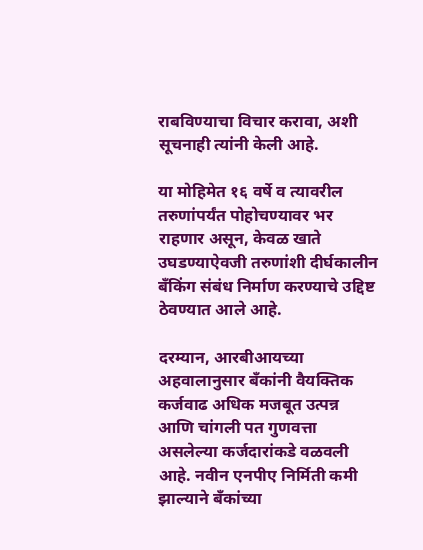राबविण्याचा विचार करावा, अशी सूचनाही त्यांनी केली आहे.

या मोहिमेत १६ वर्षे व त्यावरील तरुणांपर्यंत पोहोचण्यावर भर राहणार असून, केवळ खाते उघडण्याऐवजी तरुणांशी दीर्घकालीन बँकिंग संबंध निर्माण करण्याचे उद्दिष्ट ठेवण्यात आले आहे.

दरम्यान, आरबीआयच्या अहवालानुसार बँकांनी वैयक्तिक कर्जवाढ अधिक मजबूत उत्पन्न आणि चांगली पत गुणवत्ता असलेल्या कर्जदारांकडे वळवली आहे. नवीन एनपीए निर्मिती कमी झाल्याने बँकांच्या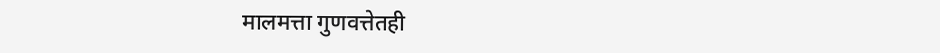मालमत्ता गुणवत्तेतही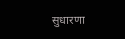सुधारणा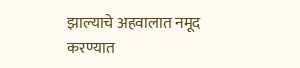झाल्याचे अहवालात नमूद करण्यात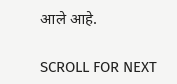आले आहे.

SCROLL FOR NEXT